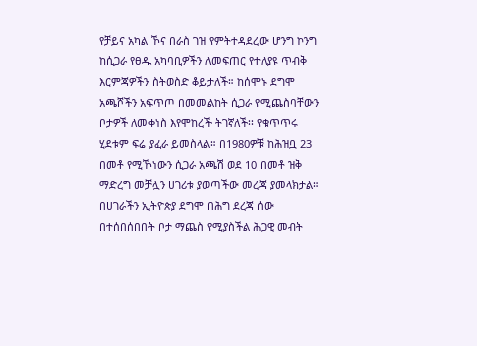የቻይና አካል ኾና በራስ ገዝ የምትተዳደረው ሆንግ ኮንግ ከሲጋራ የፀዱ አካባቢዎችን ለመፍጠር የተለያዩ ጥብቅ እርምጃዎችን ስትወስድ ቆይታለች። ከሰሞኑ ደግሞ አጫሾችን አፍጥጦ በመመልከት ሲጋራ የሚጨስባቸውን ቦታዎች ለመቀነስ እየሞከረች ትገኛለች፡፡ የቁጥጥሩ ሂደቱም ፍሬ ያፈራ ይመስላል። በ1980ዎቹ ከሕዝቧ 23 በመቶ የሚኾነውን ሲጋራ አጫሽ ወደ 10 በመቶ ዝቅ ማድረግ መቻሏን ሀገሪቱ ያወጣችው መረጃ ያመላክታል። በሀገራችን ኢትዮጵያ ደግሞ በሕግ ደረጃ ሰው በተሰበሰበበት ቦታ ማጨስ የሚያስችል ሕጋዊ መብት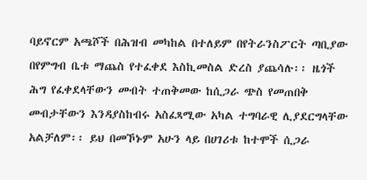ባይኖርም አጫሾች በሕዝብ መካከል በተለይም በየትራንስፖርት ጣቢያው በየምግብ ቤቱ ማጨስ የተፈቀደ እስኪመስል ድረስ ያጨሳሉ፡፡ ዜጎች ሕግ የፈቀደላቸውን መብት ተጠቅመው ከሲጋራ ጭስ የመጠበቅ መብታቸውን እንዳያስከብሩ አስፈጻሚው አካል ተግባራዊ ሊያደርግላቸው አልቻለም፡፡ ይህ በመኾኑም አሁን ላይ በሀገሪቱ ከተሞች ሲጋራ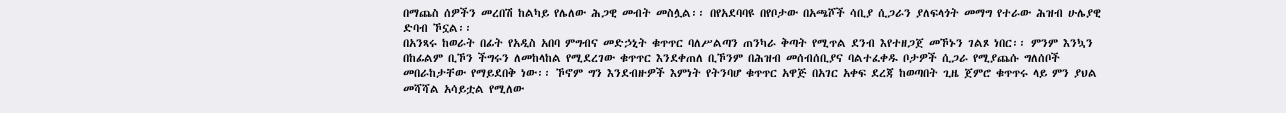በማጨስ ሰዎችን መረበሽ ከልካይ የሌለው ሕጋዊ መብት መስሏል፡፡ በየአደባባዩ በየቦታው በአጫሾች ሳቢያ ሲጋራን ያለፍላጎት መማግ የተራው ሕዝብ ሁሌያዊ ድባብ ኾኗል፡፡
በአንጻሩ ከወራት በፊት የአዲስ አበባ ምግብና መድኃኒት ቁጥጥር ባለሥልጣን ጠንካራ ቅጣት የሚጥል ደንብ እየተዘጋጀ መኾኑን ገልጾ ነበር፡፡ ምንም እንኳን በከፊልም ቢኾን ችግሩን ለመከላከል የሚደረገው ቁጥጥር እንደቀጠለ ቢኾንም በሕዝብ መሰብሰቢያና ባልተፈቀዱ ቦታዎች ሲጋራ የሚያጨሱ ግለሰቦች መበራከታቸው የማይደበቅ ነው፡፡ ኾኖም ግን እንደብዙዎች እምነት የትንባሆ ቁጥጥር አዋጅ በአገር አቀፍ ደረጃ ከወጣበት ጊዜ ጀምሮ ቁጥጥሩ ላይ ምን ያህል መሻሻል አሳይቷል የሚለው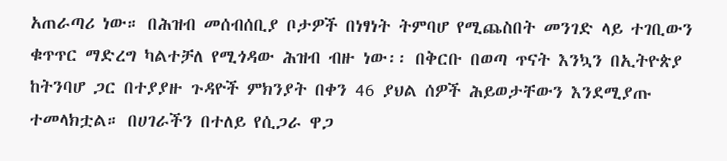አጠራጣሪ ነው። በሕዝብ መሰብሰቢያ ቦታዎች በነፃነት ትምባሆ የሚጨስበት መንገድ ላይ ተገቢውን ቁጥጥር ማድረግ ካልተቻለ የሚጎዳው ሕዝብ ብዙ ነው፡፡ በቅርቡ በወጣ ጥናት እንኳን በኢትዮጵያ ከትንባሆ ጋር በተያያዙ ጉዳዮች ምክንያት በቀን 46 ያህል ሰዎች ሕይወታቸውን እንደሚያጡ ተመላክቷል። በሀገራችን በተለይ የሲጋራ ዋጋ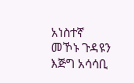አነስተኛ መኾኑ ጉዳዩን እጅግ አሳሳቢ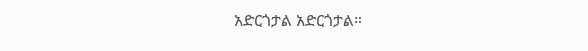አድርጎታል አድርጎታል።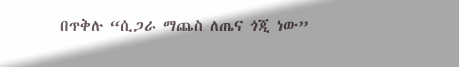በጥቅሉ “ሲጋራ ማጨስ ለጤና ጎጂ ነው”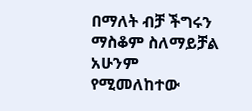በማለት ብቻ ችግሩን ማስቆም ስለማይቻል አሁንም የሚመለከተው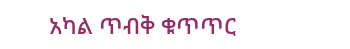አካል ጥብቅ ቁጥጥር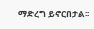ማድረግ ይኖርበታል፡፡